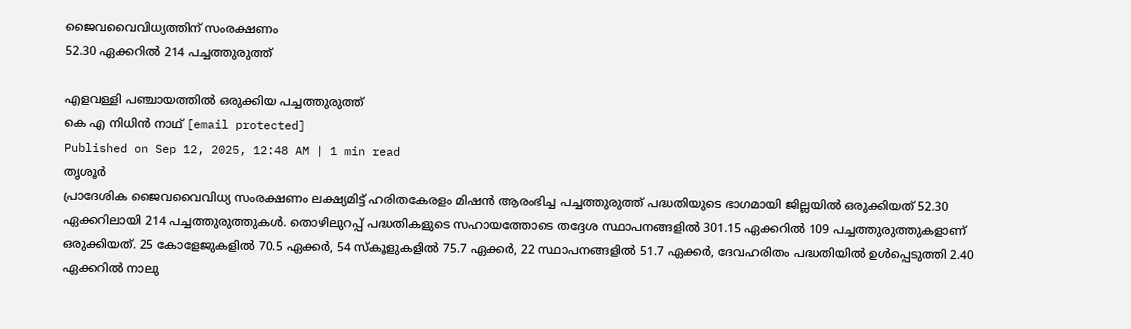ജൈവവൈവിധ്യത്തിന് സംരക്ഷണം
52.30 ഏക്കറിൽ 214 പച്ചത്തുരുത്ത്

എളവള്ളി പഞ്ചായത്തിൽ ഒരുക്കിയ പച്ചത്തുരുത്ത്
കെ എ നിധിൻ നാഥ് [email protected]
Published on Sep 12, 2025, 12:48 AM | 1 min read
തൃശൂർ
പ്രാദേശിക ജൈവവൈവിധ്യ സംരക്ഷണം ലക്ഷ്യമിട്ട് ഹരിതകേരളം മിഷൻ ആരംഭിച്ച പച്ചത്തുരുത്ത് പദ്ധതിയുടെ ഭാഗമായി ജില്ലയിൽ ഒരുക്കിയത് 52.30 ഏക്കറിലായി 214 പച്ചത്തുരുത്തുകൾ. തൊഴിലുറപ്പ് പദ്ധതികളുടെ സഹായത്തോടെ തദ്ദേശ സ്ഥാപനങ്ങളിൽ 301.15 ഏക്കറിൽ 109 പച്ചത്തുരുത്തുകളാണ് ഒരുക്കിയത്. 25 കോളേജുകളിൽ 70.5 ഏക്കർ, 54 സ്കൂളുകളിൽ 75.7 ഏക്കർ, 22 സ്ഥാപനങ്ങളിൽ 51.7 ഏക്കർ, ദേവഹരിതം പദ്ധതിയിൽ ഉൾപ്പെടുത്തി 2.40 ഏക്കറിൽ നാലു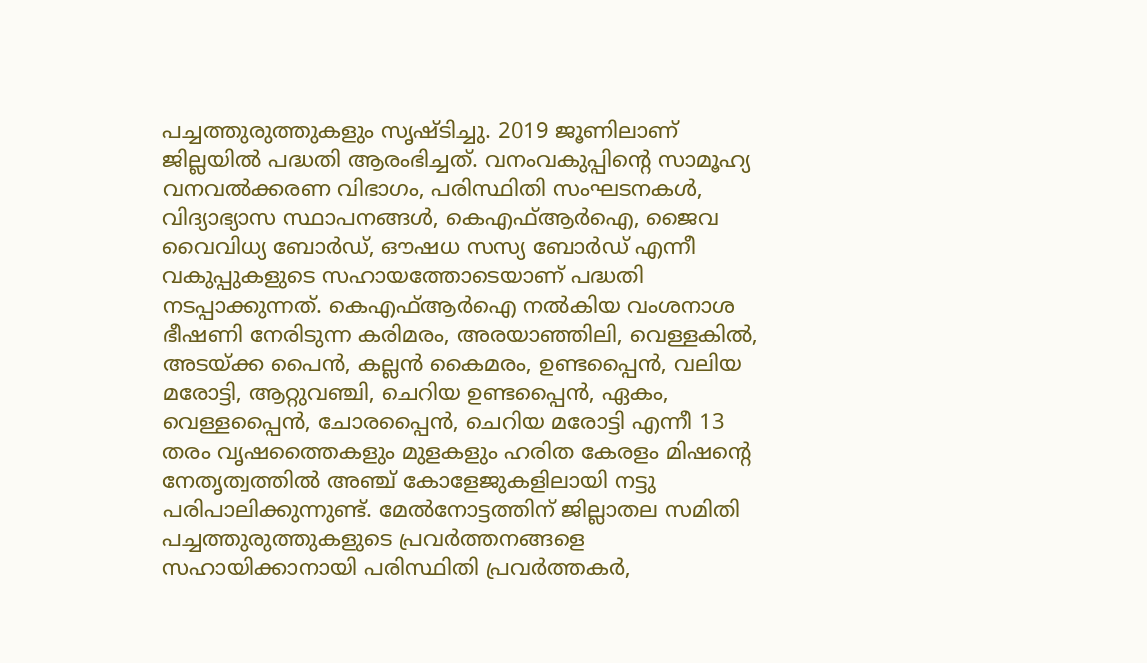പച്ചത്തുരുത്തുകളും സൃഷ്ടിച്ചു. 2019 ജൂണിലാണ് ജില്ലയിൽ പദ്ധതി ആരംഭിച്ചത്. വനംവകുപ്പിന്റെ സാമൂഹ്യ വനവൽക്കരണ വിഭാഗം, പരിസ്ഥിതി സംഘടനകൾ, വിദ്യാഭ്യാസ സ്ഥാപനങ്ങൾ, കെഎഫ്ആർഐ, ജൈവ വൈവിധ്യ ബോർഡ്, ഔഷധ സസ്യ ബോർഡ് എന്നീ വകുപ്പുകളുടെ സഹായത്തോടെയാണ് പദ്ധതി നടപ്പാക്കുന്നത്. കെഎഫ്ആർഐ നൽകിയ വംശനാശ ഭീഷണി നേരിടുന്ന കരിമരം, അരയാഞ്ഞിലി, വെള്ളകിൽ, അടയ്ക്ക പൈൻ, കല്ലൻ കൈമരം, ഉണ്ടപ്പൈൻ, വലിയ മരോട്ടി, ആറ്റുവഞ്ചി, ചെറിയ ഉണ്ടപ്പൈൻ, ഏകം, വെള്ളപ്പൈൻ, ചോരപ്പൈൻ, ചെറിയ മരോട്ടി എന്നീ 13 തരം വൃഷത്തൈകളും മുളകളും ഹരിത കേരളം മിഷന്റെ നേതൃത്വത്തിൽ അഞ്ച് കോളേജുകളിലായി നട്ടു പരിപാലിക്കുന്നുണ്ട്. മേൽനോട്ടത്തിന് ജില്ലാതല സമിതി പച്ചത്തുരുത്തുകളുടെ പ്രവർത്തനങ്ങളെ സഹായിക്കാനായി പരിസ്ഥിതി പ്രവർത്തകർ,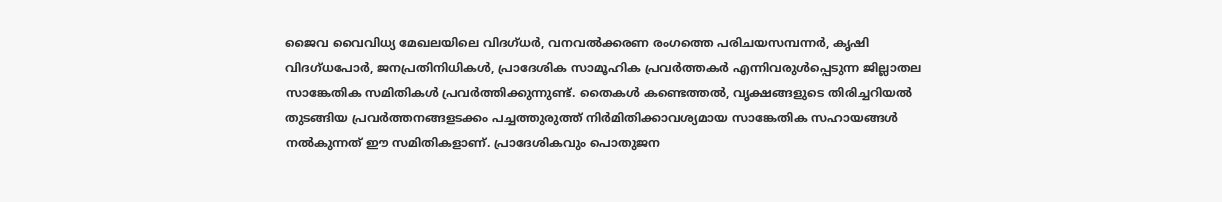ജൈവ വൈവിധ്യ മേഖലയിലെ വിദഗ്ധർ, വനവൽക്കരണ രംഗത്തെ പരിചയസമ്പന്നർ, കൃഷി വിദഗ്ധപോർ, ജനപ്രതിനിധികൾ, പ്രാദേശിക സാമൂഹിക പ്രവർത്തകർ എന്നിവരുൾപ്പെടുന്ന ജില്ലാതല സാങ്കേതിക സമിതികൾ പ്രവർത്തിക്കുന്നുണ്ട്. തൈകൾ കണ്ടെത്തൽ, വൃക്ഷങ്ങളുടെ തിരിച്ചറിയൽ തുടങ്ങിയ പ്രവർത്തനങ്ങളടക്കം പച്ചത്തുരുത്ത് നിർമിതിക്കാവശ്യമായ സാങ്കേതിക സഹായങ്ങൾ നൽകുന്നത് ഈ സമിതികളാണ്. പ്രാദേശികവും പൊതുജന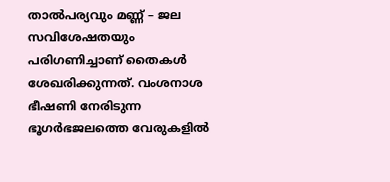താൽപര്യവും മണ്ണ് – ജല സവിശേഷതയും പരിഗണിച്ചാണ് തൈകൾ ശേഖരിക്കുന്നത്. വംശനാശ ഭീഷണി നേരിടുന്ന ഭൂഗർഭജലത്തെ വേരുകളിൽ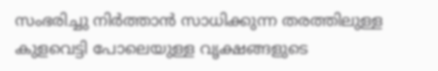സംഭരിച്ചു നിർത്താൻ സാധിക്കുന്ന തരത്തിലുള്ള കുളവെട്ടി പോലെയുള്ള വൃക്ഷങ്ങളുടെ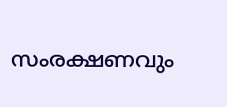സംരക്ഷണവും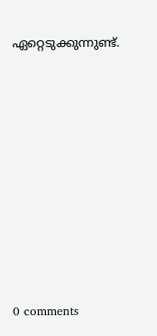ഏറ്റെടുക്കുന്നുണ്ട്.










0 comments